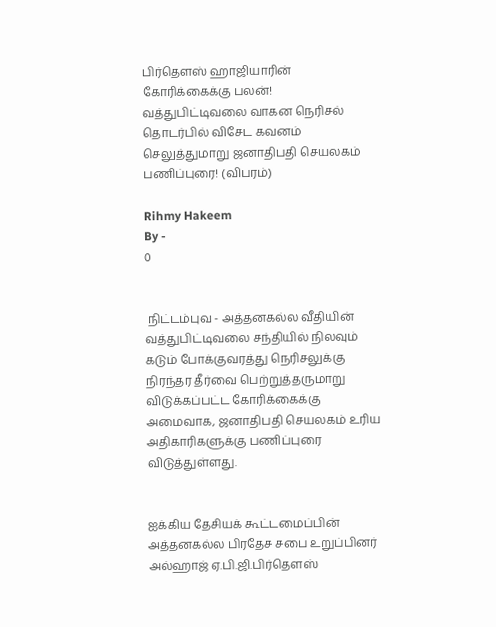பிர்தௌஸ் ஹாஜியாரின்‌ கோரிக்கைக்கு பலன்! வத்துபிட்டிவலை வாகன நெரிசல் தொடர்பில் விசேட கவனம் செலுத்துமாறு ஜனாதிபதி செயலகம் பணிப்புரை! (விபரம்)

Rihmy Hakeem
By -
0


 நிட்டம்புவ - அத்தனகல்ல வீதியின் வத்துபிட்டிவலை சந்தியில் நிலவும் கடும் போக்குவரத்து நெரிசலுக்கு நிரந்தர தீர்வை பெற்றுத்தருமாறு விடுக்கப்பட்ட கோரிக்கைக்கு அமைவாக, ஜனாதிபதி செயலகம் உரிய அதிகாரிகளுக்கு பணிப்புரை விடுத்துள்ளது.


ஐக்கிய தேசியக் கூட்டமைப்பின் அத்தனகல்ல பிரதேச சபை உறுப்பினர் அல்ஹாஜ் ஏ.பி.ஜி.பிர்தௌஸ்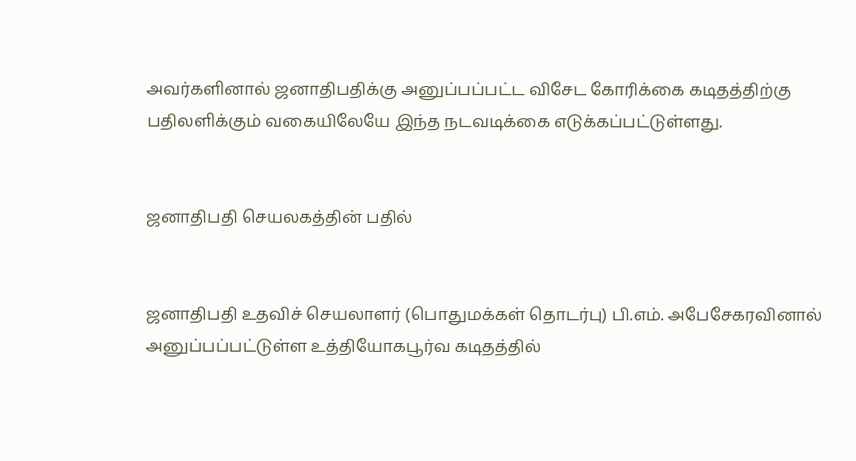அவர்களினால் ஜனாதிபதிக்கு அனுப்பப்பட்ட விசேட கோரிக்கை கடிதத்திற்கு பதிலளிக்கும் வகையிலேயே இந்த நடவடிக்கை எடுக்கப்பட்டுள்ளது.


ஜனாதிபதி செயலகத்தின் பதில்


ஜனாதிபதி உதவிச் செயலாளர் (பொதுமக்கள் தொடர்பு) பி.எம். அபேசேகரவினால் அனுப்பப்பட்டுள்ள உத்தியோகபூர்வ கடிதத்தில்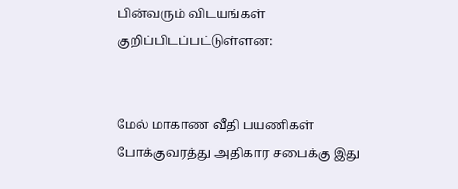பின்வரும் விடயங்கள் குறிப்பிடப்பட்டுள்ளன:


மேல் மாகாண வீதி பயணிகள் போக்குவரத்து அதிகார சபைக்கு இது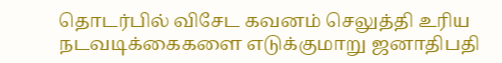தொடர்பில் விசேட கவனம் செலுத்தி உரிய நடவடிக்கைகளை எடுக்குமாறு ஜனாதிபதி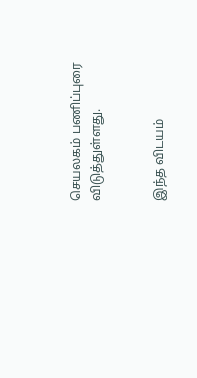செயலகம் பணிப்புரை விடுத்துள்ளது.


இந்த விடயம்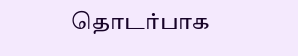தொடர்பாக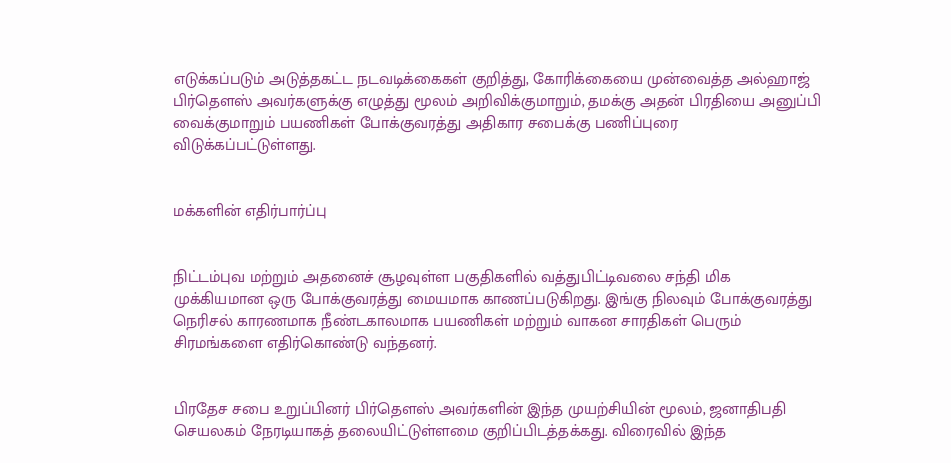எடுக்கப்படும் அடுத்தகட்ட நடவடிக்கைகள் குறித்து, கோரிக்கையை முன்வைத்த அல்ஹாஜ் பிர்தௌஸ் அவர்களுக்கு எழுத்து மூலம் அறிவிக்குமாறும், தமக்கு அதன் பிரதியை அனுப்பி வைக்குமாறும் பயணிகள் போக்குவரத்து அதிகார சபைக்கு பணிப்புரை விடுக்கப்பட்டுள்ளது.


மக்களின் எதிர்பார்ப்பு


நிட்டம்புவ மற்றும் அதனைச் சூழவுள்ள பகுதிகளில் வத்துபிட்டிவலை சந்தி மிக முக்கியமான ஒரு போக்குவரத்து மையமாக காணப்படுகிறது. இங்கு நிலவும் போக்குவரத்து நெரிசல் காரணமாக நீண்டகாலமாக பயணிகள் மற்றும் வாகன சாரதிகள் பெரும் சிரமங்களை எதிர்கொண்டு வந்தனர்.


பிரதேச சபை உறுப்பினர் பிர்தௌஸ் அவர்களின் இந்த முயற்சியின் மூலம், ஜனாதிபதி செயலகம் நேரடியாகத் தலையிட்டுள்ளமை குறிப்பிடத்தக்கது. விரைவில் இந்த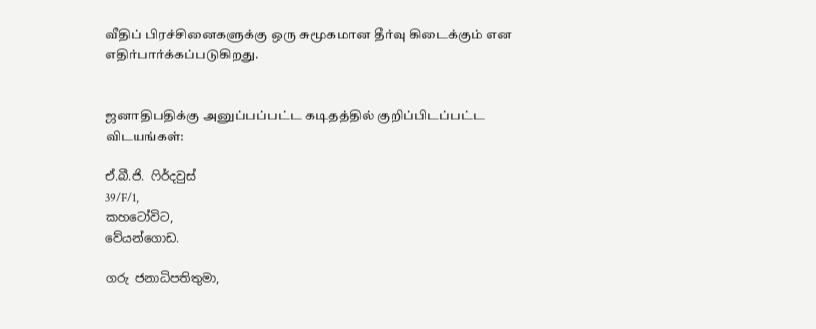வீதிப் பிரச்சினைகளுக்கு ஒரு சுமூகமான தீர்வு கிடைக்கும் என எதிர்பார்க்கப்படுகிறது.


ஜனாதிபதிக்கு அனுப்பப்பட்ட கடிதத்தில் குறிப்பிடப்பட்ட விடயங்கள்:

ඒ.බී.ජි. ෆිර්දවුස්
39/F/1,
කහටෝවිට,
වේයන්ගොඩ.

ගරු ජනාධිපතිතුමා,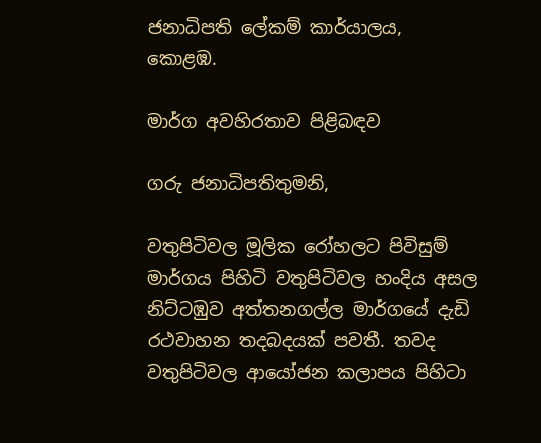ජනාධිපති ලේකම් කාර්යාලය,
කොළඹ.

මාර්ග අවහිරතාව පිළිබඳව

ගරු ජනාධිපතිතුමනි,

වතුපිටිවල මූලික රෝහලට පිවිසුම් මාර්ගය පිහිටි වතුපිටිවල හංදිය අසල නිට්ටඹුව අත්තනගල්ල මාර්ගයේ දැඩි රථවාහන තදබදයක් පවතී. තවද වතුපිටිවල ආයෝජන කලාපය පිහිටා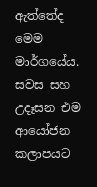ඇත්තේද මෙම මාර්ගයේය. සවස සහ උදෑසන එම ආයෝජන කලාපයට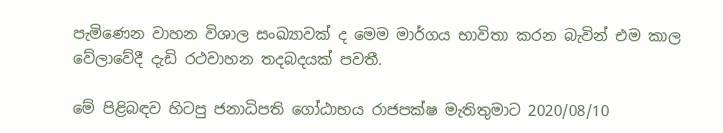පැමිණෙන වාහන විශාල සංඛ්‍යාවක් ද මෙම මාර්ගය භාවිතා කරන බැවින් එම කාල වේලාවේදී දැඩි රථවාහන තදබදයක් පවතී.

මේ පිළිබඳව හිටපු ජනාධිපති ගෝඨාභය රාජපක්ෂ මැතිතුමාට 2020/08/10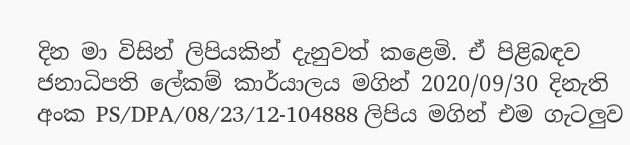දින මා විසින් ලිපියකින් දැනුවත් කළෙමි. ඒ පිළිබඳව ජනාධිපති ලේකම් කාර්යාලය මගින් 2020/09/30 දිනැති අංක PS/DPA/08/23/12-104888 ලිපිය මගින් එම ගැටලුව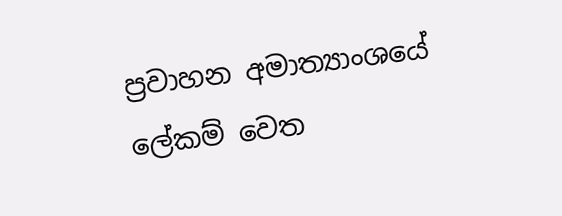ප්‍රවාහන අමාත්‍යාංශයේ ලේකම් වෙත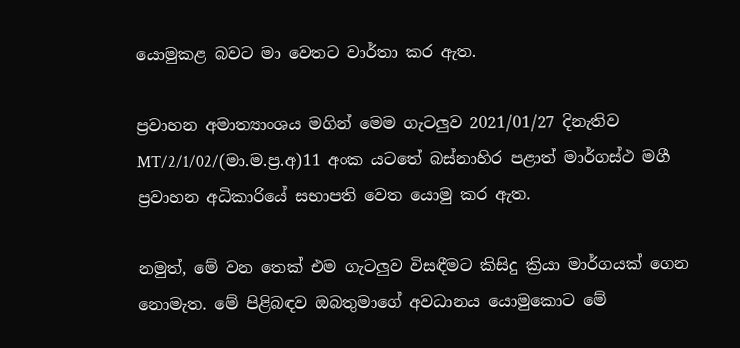යොමුකළ බවට මා වෙතට වාර්තා කර ඇත.

ප්‍රවාහන අමාත්‍යාංශය මගින් මෙම ගැටලුව 2021/01/27 දිනැතිව MT/2/1/02/(මා.ම.ප්‍ර.අ)11 අංක යටතේ බස්නාහිර පළාත් මාර්ගස්ථ මගී ප්‍රවාහන අධිකාරියේ සභාපති වෙත යොමු කර ඇත.

නමුත්, මේ වන තෙක් එම ගැටලුව විසඳීමට කිසිදු ක්‍රියා මාර්ගයක් ගෙන නොමැත. මේ පිළිබඳව ඔබතුමාගේ අවධානය යොමුකොට මේ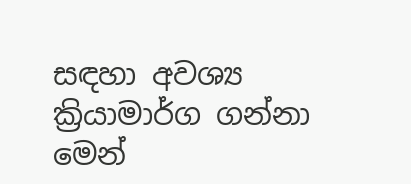සඳහා අවශ්‍ය ක්‍රියාමාර්ග ගන්නා මෙන්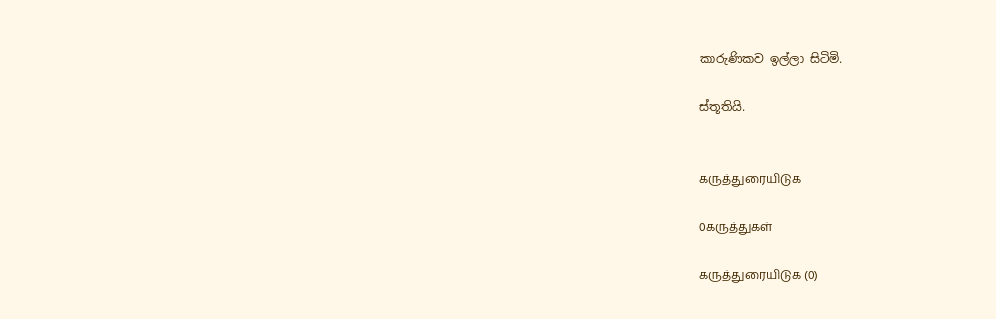කාරුණිකව ඉල්ලා සිටිමි.

ස්තූතියි.


கருத்துரையிடுக

0கருத்துகள்

கருத்துரையிடுக (0)